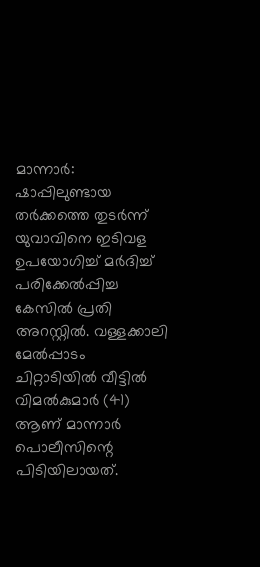മാന്നാർ: ഷാപ്പിലുണ്ടായ തർക്കത്തെ തുടർന്ന് യുവാവിനെ ഇടിവള ഉപയോഗിച്ച് മർദിച്ച് പരിക്കേൽപ്പിച്ച കേസിൽ പ്രതി അറസ്റ്റിൽ. വള്ളക്കാലി മേൽപ്പാടം ചിറ്റാടിയിൽ വീട്ടിൽ വിമൽകുമാർ (41) ആണ് മാന്നാർ പൊലീസിന്റെ പിടിയിലായത്.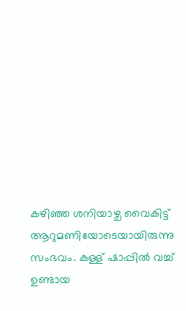കഴിഞ്ഞ ശനിയാഴ്ച വൈകിട്ട് ആറുമണിയോടെയായിരുന്നു സംഭവം. കള്ള് ഷാപ്പിൽ വച്ച് ഉണ്ടായ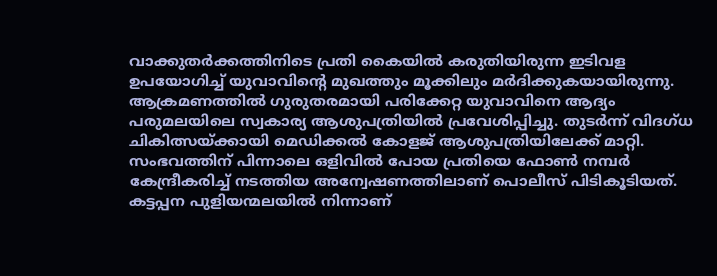വാക്കുതർക്കത്തിനിടെ പ്രതി കൈയിൽ കരുതിയിരുന്ന ഇടിവള ഉപയോഗിച്ച് യുവാവിന്റെ മുഖത്തും മൂക്കിലും മർദിക്കുകയായിരുന്നു. ആക്രമണത്തിൽ ഗുരുതരമായി പരിക്കേറ്റ യുവാവിനെ ആദ്യം പരുമലയിലെ സ്വകാര്യ ആശുപത്രിയിൽ പ്രവേശിപ്പിച്ചു. തുടർന്ന് വിദഗ്ധ ചികിത്സയ്ക്കായി മെഡിക്കൽ കോളജ് ആശുപത്രിയിലേക്ക് മാറ്റി.
സംഭവത്തിന് പിന്നാലെ ഒളിവിൽ പോയ പ്രതിയെ ഫോൺ നമ്പർ കേന്ദ്രീകരിച്ച് നടത്തിയ അന്വേഷണത്തിലാണ് പൊലീസ് പിടികൂടിയത്. കട്ടപ്പന പുളിയന്മലയിൽ നിന്നാണ്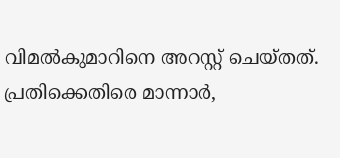വിമൽകുമാറിനെ അറസ്റ്റ് ചെയ്തത്.
പ്രതിക്കെതിരെ മാന്നാർ,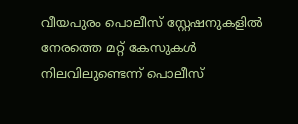വീയപുരം പൊലീസ് സ്റ്റേഷനുകളിൽ നേരത്തെ മറ്റ് കേസുകൾ നിലവിലുണ്ടെന്ന് പൊലീസ്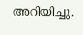അറിയിച്ചു.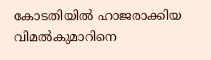കോടതിയിൽ ഹാജരാക്കിയ വിമൽകുമാറിനെ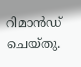റിമാൻഡ് ചെയ്തു.